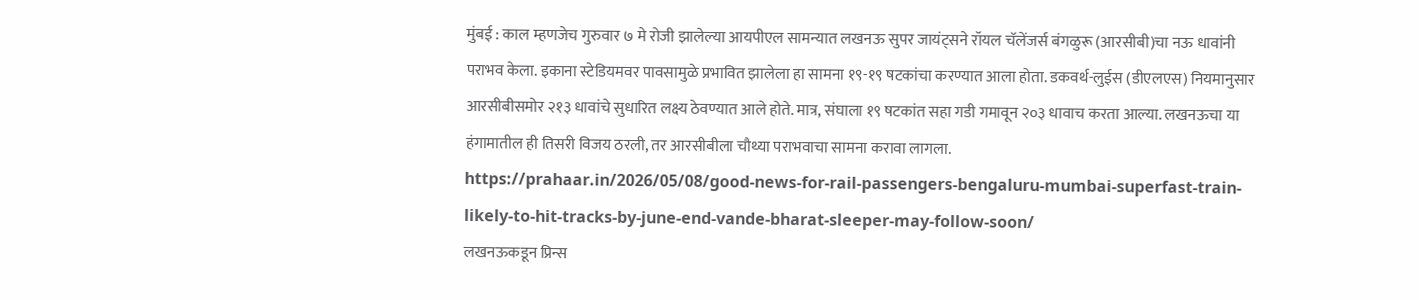मुंबई : काल म्हणजेच गुरुवार ७ मे रोजी झालेल्या आयपीएल सामन्यात लखनऊ सुपर जायंट्सने रॉयल चॅलेंजर्स बंगळुरू (आरसीबी)चा नऊ धावांनी पराभव केला. इकाना स्टेडियमवर पावसामुळे प्रभावित झालेला हा सामना १९-१९ षटकांचा करण्यात आला होता. डकवर्थ-लुईस (डीएलएस) नियमानुसार आरसीबीसमोर २१३ धावांचे सुधारित लक्ष्य ठेवण्यात आले होते. मात्र, संघाला १९ षटकांत सहा गडी गमावून २०३ धावाच करता आल्या. लखनऊचा या हंगामातील ही तिसरी विजय ठरली, तर आरसीबीला चौथ्या पराभवाचा सामना करावा लागला.
https://prahaar.in/2026/05/08/good-news-for-rail-passengers-bengaluru-mumbai-superfast-train-likely-to-hit-tracks-by-june-end-vande-bharat-sleeper-may-follow-soon/
लखनऊकडून प्रिन्स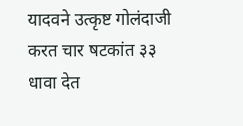यादवने उत्कृष्ट गोलंदाजी करत चार षटकांत ३३ धावा देत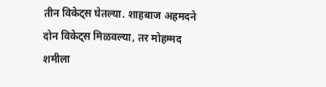तीन विकेट्स घेतल्या. शाहबाज अहमदने दोन विकेट्स मिळवल्या, तर मोहम्मद शमीला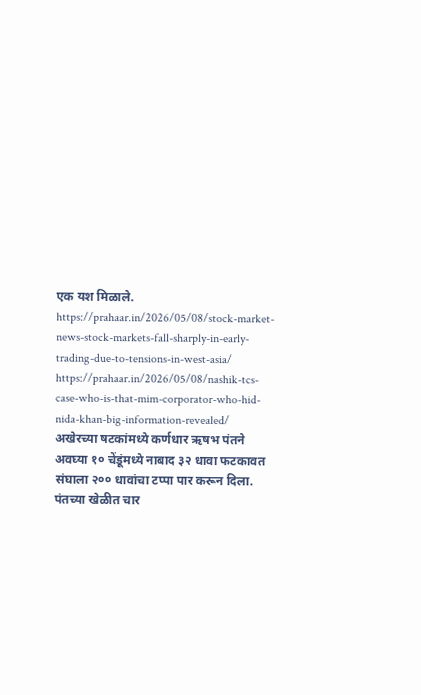एक यश मिळाले.
https://prahaar.in/2026/05/08/stock-market-news-stock-markets-fall-sharply-in-early-trading-due-to-tensions-in-west-asia/
https://prahaar.in/2026/05/08/nashik-tcs-case-who-is-that-mim-corporator-who-hid-nida-khan-big-information-revealed/
अखेरच्या षटकांमध्ये कर्णधार ऋषभ पंतने अवघ्या १० चेंडूंमध्ये नाबाद ३२ धावा फटकावत संघाला २०० धावांचा टप्पा पार करून दिला. पंतच्या खेळीत चार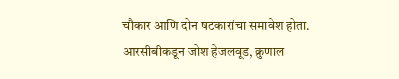चौकार आणि दोन षटकारांचा समावेश होता. आरसीबीकडून जोश हेजलवूड, क्रुणाल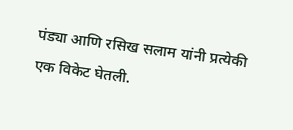पंड्या आणि रसिख सलाम यांनी प्रत्येकी एक विकेट घेतली.